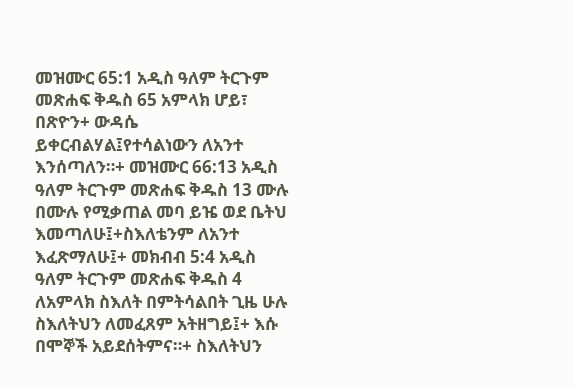መዝሙር 65:1 አዲስ ዓለም ትርጉም መጽሐፍ ቅዱስ 65 አምላክ ሆይ፣ በጽዮን+ ውዳሴ ይቀርብልሃል፤የተሳልነውን ለአንተ እንሰጣለን።+ መዝሙር 66:13 አዲስ ዓለም ትርጉም መጽሐፍ ቅዱስ 13 ሙሉ በሙሉ የሚቃጠል መባ ይዤ ወደ ቤትህ እመጣለሁ፤+ስእለቴንም ለአንተ እፈጽማለሁ፤+ መክብብ 5:4 አዲስ ዓለም ትርጉም መጽሐፍ ቅዱስ 4 ለአምላክ ስእለት በምትሳልበት ጊዜ ሁሉ ስእለትህን ለመፈጸም አትዘግይ፤+ እሱ በሞኞች አይደሰትምና።+ ስእለትህን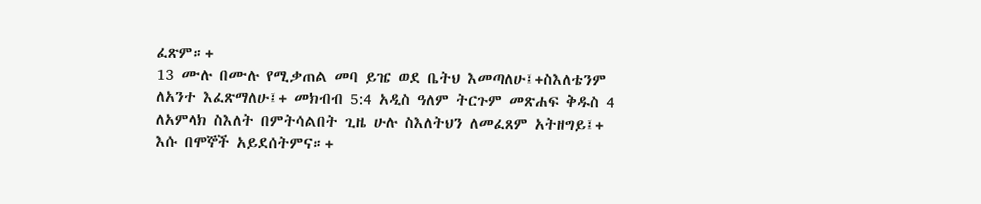ፈጽም።+
13 ሙሉ በሙሉ የሚቃጠል መባ ይዤ ወደ ቤትህ እመጣለሁ፤+ስእለቴንም ለአንተ እፈጽማለሁ፤+ መክብብ 5:4 አዲስ ዓለም ትርጉም መጽሐፍ ቅዱስ 4 ለአምላክ ስእለት በምትሳልበት ጊዜ ሁሉ ስእለትህን ለመፈጸም አትዘግይ፤+ እሱ በሞኞች አይደሰትምና።+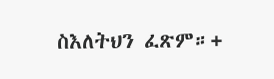ስእለትህን ፈጽም።+